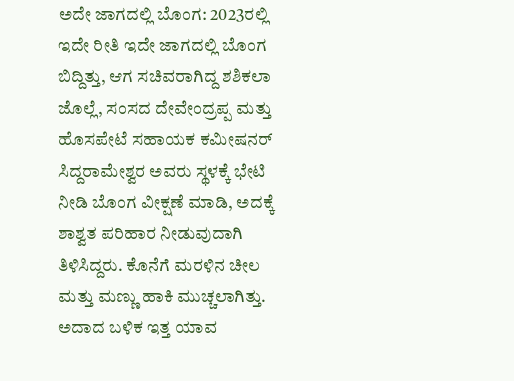ಅದೇ ಜಾಗದಲ್ಲಿ ಬೊಂಗ: 2023ರಲ್ಲಿ ಇದೇ ರೀತಿ ಇದೇ ಜಾಗದಲ್ಲಿ ಬೊಂಗ ಬಿದ್ದಿತ್ತು, ಆಗ ಸಚಿವರಾಗಿದ್ದ ಶಶಿಕಲಾ ಜೊಲ್ಲೆ, ಸಂಸದ ದೇವೇಂದ್ರಪ್ಪ ಮತ್ತು ಹೊಸಪೇಟೆ ಸಹಾಯಕ ಕಮೀಷನರ್ ಸಿದ್ದರಾಮೇಶ್ವರ ಅವರು ಸ್ಥಳಕ್ಕೆ ಭೇಟಿ ನೀಡಿ ಬೊಂಗ ವೀಕ್ಷಣೆ ಮಾಡಿ, ಅದಕ್ಕೆ ಶಾಶ್ವತ ಪರಿಹಾರ ನೀಡುವುದಾಗಿ ತಿಳಿಸಿದ್ದರು. ಕೊನೆಗೆ ಮರಳಿನ ಚೀಲ ಮತ್ತು ಮಣ್ಣು ಹಾಕಿ ಮುಚ್ಚಲಾಗಿತ್ತು. ಅದಾದ ಬಳಿಕ ಇತ್ತ ಯಾವ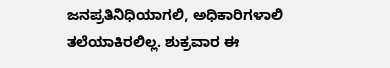ಜನಪ್ರತಿನಿಧಿಯಾಗಲಿ, ಅಧಿಕಾರಿಗಳಾಲಿ ತಲೆಯಾಕಿರಲಿಲ್ಲ. ಶುಕ್ರವಾರ ಈ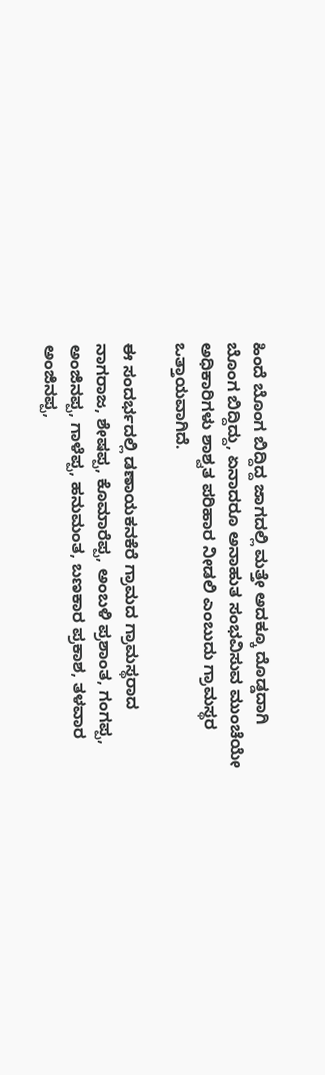ಹಿಂದೆ ಬೊಂಗ ಬಿದ್ದಿದ್ದ ಜಾಗದಲ್ಲಿ ಮತ್ತೇ ಅದಕ್ಕೂ ದೊಡ್ಡದಾಗಿ ಬೊಂಗ ಬಿದ್ದಿದ್ದು, ಏನಾದರೂ ಅನಾಹುತ ಸಂಭವಿಸುವ ಮುಂಚೆಯೇ ಅಧಿಕಾರಿಗಳು ಶಾಶ್ವತ ಪರಿಹಾರ ನೀಡಲಿ ಎಂಬುದು ಗ್ರಾಮಸ್ಥರ ಒತ್ತಾಯವಾಗಿದೆ.

ಈ ಸಂದರ್ಭದಲ್ಲಿ ಡಣಾಯಕನಕೆರೆ ಗ್ರಾಮದ ಗ್ರಾಮಸ್ಥರಾದ ನಾಗರಾಜ, ಶೇಷಪ್ಪ, ಕೊಮಾರೆಪ್ಪ, ಅಂಬಳಿ ಪ್ರಶಾಂತ, ಗಂಗಪ್ಪ, ಅಂಜಿನಪ್ಪ, ಗಾಳೆಪ್ಪ, ಹನುಮಂತ, ಬಣಕಾರ ಪ್ರಕಾಶ, ತಳವಾರ ಅಂಜಿನಪ್ಪ,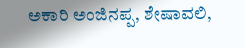ಅಕಾರಿ ಅಂಜಿನಪ್ಪ, ಶೇಷಾವಲಿ,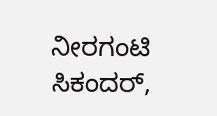ನೀರಗಂಟಿ ಸಿಕಂದರ್,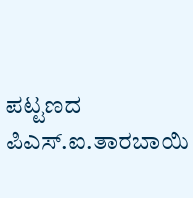ಪಟ್ಟಣದ ಪಿಎಸ್.ಐ.ತಾರಬಾಯಿ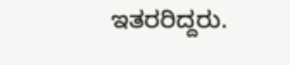ಇತರರಿದ್ದರು.